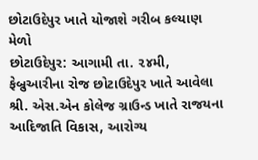છોટાઉદેપુર ખાતે યોજાશે ગરીબ કલ્યાણ મેળો
છોટાઉદેપુર: આગામી તા. ૨૪મી, ફેબ્રુઆરીના રોજ છોટાઉદેપુર ખાતે આવેલા શ્રી. એસ.એન કોલેજ ગ્રાઉન્ડ ખાતે રાજયના આદિજાતિ વિકાસ, આરોગ્ય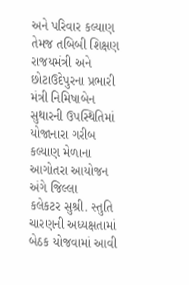અને પરિવાર કલ્યાણ તેમજ તબિબી શિક્ષણ રાજયમંત્રી અને છોટાઉદેપુરના પ્રભારી મંત્રી નિમિષાબેન સુથારની ઉપસ્થિતિમાં યોજાનારા ગરીબ કલ્યાણ મેળાના આગોતરા આયોજન અંગે જિલ્લા
કલેકટર સુશ્રી. સ્તુતિ ચારણની અધ્યક્ષતામાં બેઠક યોજવામાં આવી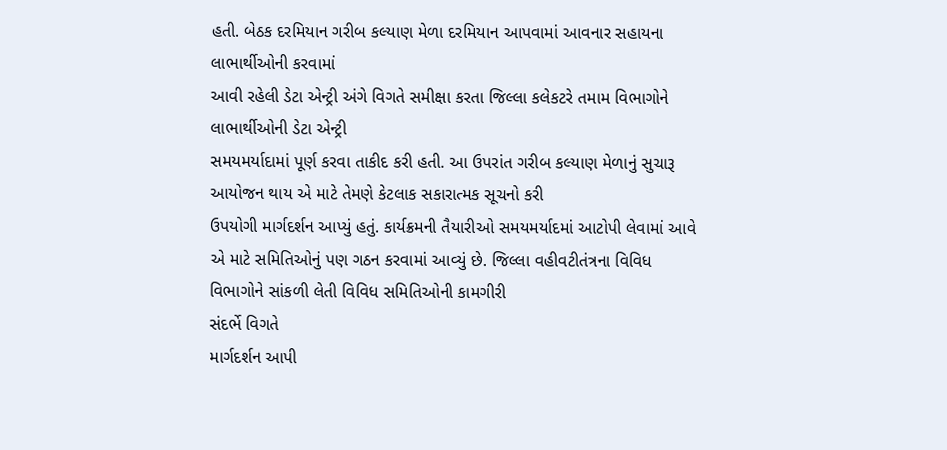હતી. બેઠક દરમિયાન ગરીબ કલ્યાણ મેળા દરમિયાન આપવામાં આવનાર સહાયના લાભાર્થીઓની કરવામાં
આવી રહેલી ડેટા એન્ટ્રી અંગે વિગતે સમીક્ષા કરતા જિલ્લા કલેકટરે તમામ વિભાગોને લાભાર્થીઓની ડેટા એન્ટ્રી
સમયમર્યાદામાં પૂર્ણ કરવા તાકીદ કરી હતી. આ ઉપરાંત ગરીબ કલ્યાણ મેળાનું સુચારૂ આયોજન થાય એ માટે તેમણે કેટલાક સકારાત્મક સૂચનો કરી
ઉપયોગી માર્ગદર્શન આપ્યું હતું. કાર્યક્રમની તૈયારીઓ સમયમર્યાદમાં આટોપી લેવામાં આવે એ માટે સમિતિઓનું પણ ગઠન કરવામાં આવ્યું છે. જિલ્લા વહીવટીતંત્રના વિવિધ વિભાગોને સાંકળી લેતી વિવિધ સમિતિઓની કામગીરી
સંદર્ભે વિગતે
માર્ગદર્શન આપી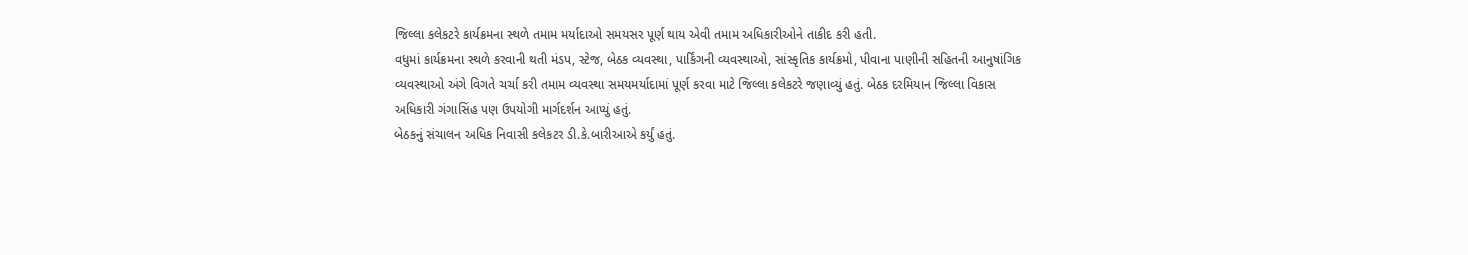જિલ્લા કલેકટરે કાર્યક્રમના સ્થળે તમામ મર્યાદાઓ સમયસર પૂર્ણ થાય એવી તમામ અધિકારીઓને તાકીદ કરી હતી.
વધુમાં કાર્યક્રમના સ્થળે કરવાની થતી મંડપ, સ્ટેજ, બેઠક વ્યવસ્થા, પાર્કિંગની વ્યવસ્થાઓ, સાંસ્કૃતિક કાર્યક્રમો, પીવાના પાણીની સહિતની આનુષાંગિક વ્યવસ્થાઓ અંગે વિગતે ચર્ચા કરી તમામ વ્યવસ્થા સમયમર્યાદામાં પૂર્ણ કરવા માટે જિલ્લા કલેકટરે જણાવ્યું હતું. બેઠક દરમિયાન જિલ્લા વિકાસ અધિકારી ગંગાસિંહ પણ ઉપયોગી માર્ગદર્શન આપ્યું હતું.
બેઠકનું સંચાલન અધિક નિવાસી કલેકટર ડી.કે.બારીઆએ કર્યું હતું.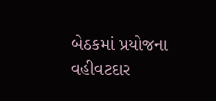બેઠકમાં પ્રયોજના વહીવટદાર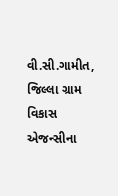વી.સી.ગામીત, જિલ્લા ગ્રામ વિકાસ એજન્સીના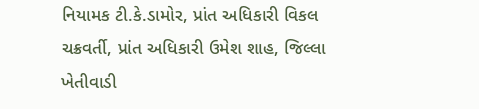નિયામક ટી.કે.ડામોર, પ્રાંત અધિકારી વિકલ ચક્રવર્તી, પ્રાંત અધિકારી ઉમેશ શાહ, જિલ્લા ખેતીવાડી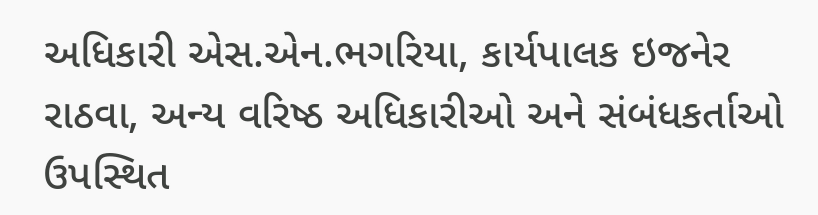અધિકારી એસ.એન.ભગરિયા, કાર્યપાલક ઇજનેર રાઠવા, અન્ય વરિષ્ઠ અધિકારીઓ અને સંબંધકર્તાઓ ઉપસ્થિત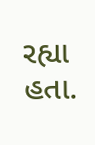રહ્યા હતા.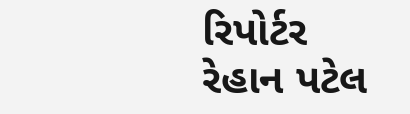રિપોર્ટર રેહાન પટેલ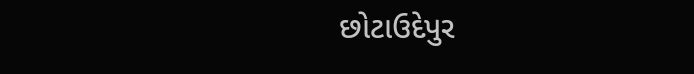છોટાઉદેપુર